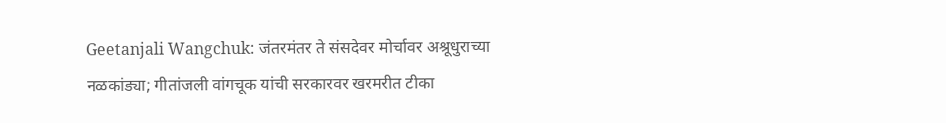Geetanjali Wangchuk: जंतरमंतर ते संसदेवर मोर्चावर अश्रूधुराच्या नळकांड्या; गीतांजली वांगचूक यांची सरकारवर खरमरीत टीका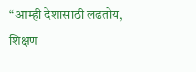“आम्ही देशासाठी लढतोय, शिक्षण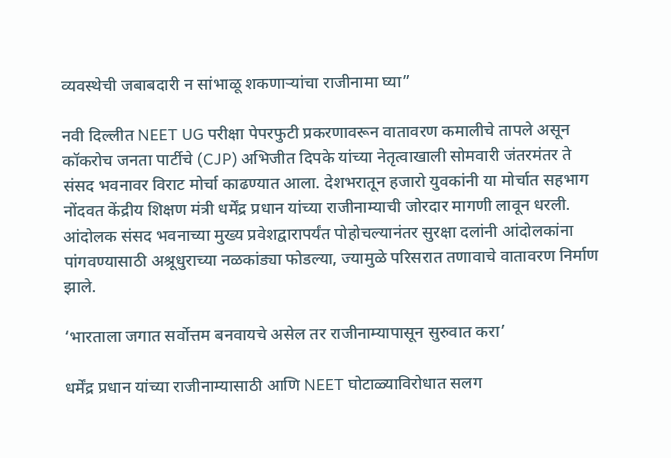व्यवस्थेची जबाबदारी न सांभाळू शकणाऱ्यांचा राजीनामा घ्या”

नवी दिल्लीत NEET UG परीक्षा पेपरफुटी प्रकरणावरून वातावरण कमालीचे तापले असून कॉकरोच जनता पार्टीचे (CJP) अभिजीत दिपके यांच्या नेतृत्वाखाली सोमवारी जंतरमंतर ते संसद भवनावर विराट मोर्चा काढण्यात आला. देशभरातून हजारो युवकांनी या मोर्चात सहभाग नोंदवत केंद्रीय शिक्षण मंत्री धर्मेंद्र प्रधान यांच्या राजीनाम्याची जोरदार मागणी लावून धरली. आंदोलक संसद भवनाच्या मुख्य प्रवेशद्वारापर्यंत पोहोचल्यानंतर सुरक्षा दलांनी आंदोलकांना पांगवण्यासाठी अश्रूधुराच्या नळकांड्या फोडल्या, ज्यामुळे परिसरात तणावाचे वातावरण निर्माण झाले.

‘भारताला जगात सर्वोत्तम बनवायचे असेल तर राजीनाम्यापासून सुरुवात करा’

धर्मेंद्र प्रधान यांच्या राजीनाम्यासाठी आणि NEET घोटाळ्याविरोधात सलग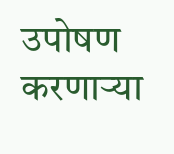उपोषण करणाऱ्या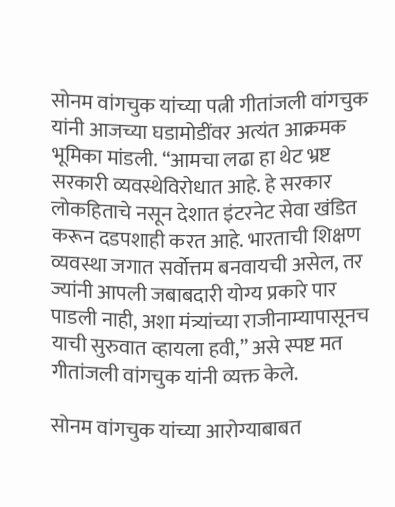सोनम वांगचुक यांच्या पत्नी गीतांजली वांगचुक यांनी आजच्या घडामोडींवर अत्यंत आक्रमक भूमिका मांडली. “आमचा लढा हा थेट भ्रष्ट सरकारी व्यवस्थेविरोधात आहे. हे सरकार लोकहिताचे नसून देशात इंटरनेट सेवा खंडित करून दडपशाही करत आहे. भारताची शिक्षण व्यवस्था जगात सर्वोत्तम बनवायची असेल, तर ज्यांनी आपली जबाबदारी योग्य प्रकारे पार पाडली नाही, अशा मंत्र्यांच्या राजीनाम्यापासूनच याची सुरुवात व्हायला हवी,” असे स्पष्ट मत गीतांजली वांगचुक यांनी व्यक्त केले.

सोनम वांगचुक यांच्या आरोग्याबाबत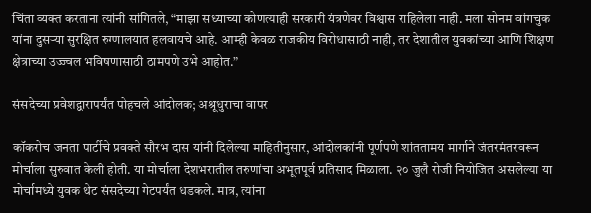चिंता व्यक्त करताना त्यांनी सांगितले, “माझा सध्याच्या कोणत्याही सरकारी यंत्रणेवर विश्वास राहिलेला नाही. मला सोनम वांगचुक यांना दुसऱ्या सुरक्षित रुग्णालयात हलवायचे आहे. आम्ही केवळ राजकीय विरोधासाठी नाही, तर देशातील युवकांच्या आणि शिक्षण क्षेत्राच्या उज्ज्वल भविषणासाठी ठामपणे उभे आहोत.”

संसदेच्या प्रवेशद्वारापर्यंत पोहचले आंदोलक; अश्रूधुराचा वापर

कॉकरोच जनता पार्टीचे प्रवक्ते सौरभ दास यांनी दिलेल्या माहितीनुसार, आंदोलकांनी पूर्णपणे शांततामय मार्गाने जंतरमंतरवरून मोर्चाला सुरुवात केली होती. या मोर्चाला देशभरातील तरुणांचा अभूतपूर्व प्रतिसाद मिळाला. २० जुलै रोजी नियोजित असलेल्या या मोर्चामध्ये युवक थेट संसदेच्या गेटपर्यंत धडकले. मात्र, त्यांना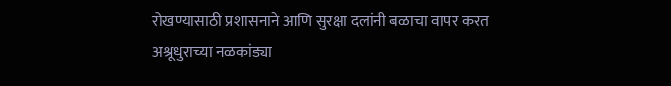रोखण्यासाठी प्रशासनाने आणि सुरक्षा दलांनी बळाचा वापर करत अश्रूधुराच्या नळकांड्या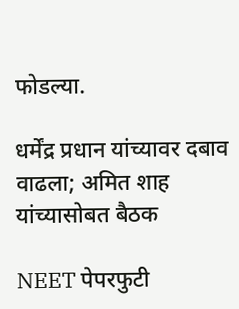फोडल्या.

धर्मेंद्र प्रधान यांच्यावर दबाव वाढला; अमित शाह यांच्यासोबत बैठक

NEET पेपरफुटी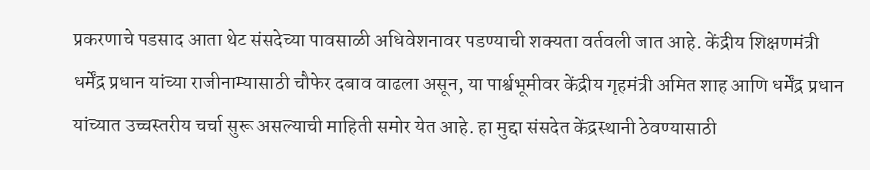प्रकरणाचे पडसाद आता थेट संसदेच्या पावसाळी अधिवेशनावर पडण्याची शक्यता वर्तवली जात आहे. केंद्रीय शिक्षणमंत्री धर्मेंद्र प्रधान यांच्या राजीनाम्यासाठी चौफेर दबाव वाढला असून, या पार्श्वभूमीवर केंद्रीय गृहमंत्री अमित शाह आणि धर्मेंद्र प्रधान यांच्यात उच्चस्तरीय चर्चा सुरू असल्याची माहिती समोर येत आहे. हा मुद्दा संसदेत केंद्रस्थानी ठेवण्यासाठी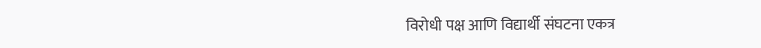विरोधी पक्ष आणि विद्यार्थी संघटना एकत्र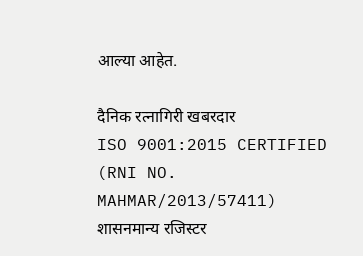आल्या आहेत.

दैनिक रत्नागिरी खबरदार
ISO 9001:2015 CERTIFIED
(RNI NO. MAHMAR/2013/57411)
शासनमान्य रजिस्टर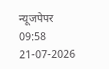न्यूजपेपर
09:58 21-07-2026